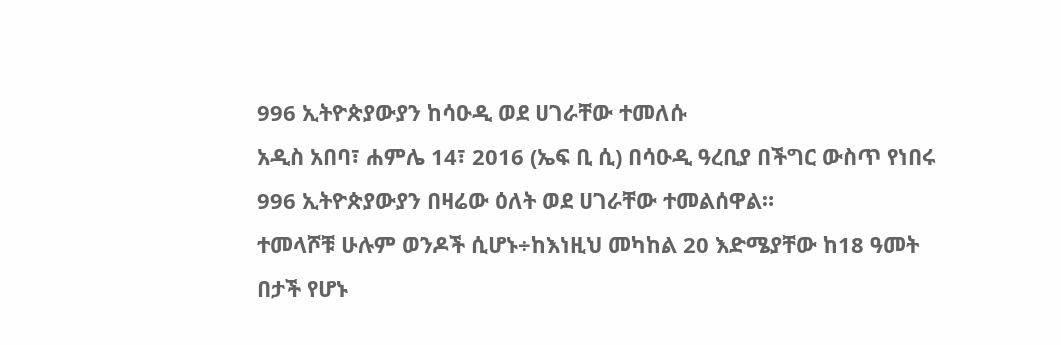996 ኢትዮጵያውያን ከሳዑዲ ወደ ሀገራቸው ተመለሱ
አዲስ አበባ፣ ሐምሌ 14፣ 2016 (ኤፍ ቢ ሲ) በሳዑዲ ዓረቢያ በችግር ውስጥ የነበሩ 996 ኢትዮጵያውያን በዛሬው ዕለት ወደ ሀገራቸው ተመልሰዋል።
ተመላሾቹ ሁሉም ወንዶች ሲሆኑ÷ከእነዚህ መካከል 20 እድሜያቸው ከ18 ዓመት በታች የሆኑ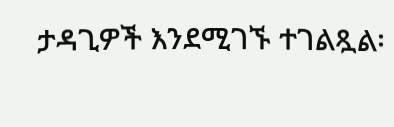ታዳጊዎች እንደሚገኙ ተገልጿል፡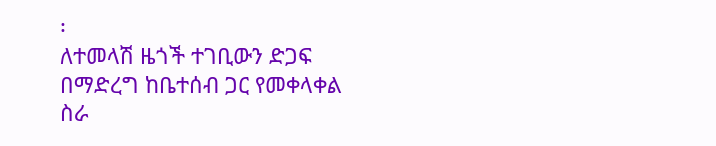፡
ለተመላሽ ዜጎች ተገቢውን ድጋፍ በማድረግ ከቤተሰብ ጋር የመቀላቀል ስራ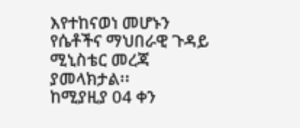እየተከናወነ መሆኑን የሴቶችና ማህበራዊ ጉዳይ ሚኒስቴር መረጃ ያመላክታል፡፡
ከሚያዚያ 04 ቀን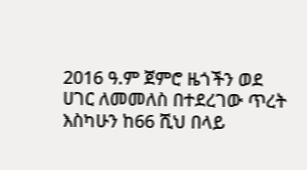2016 ዓ.ም ጀምሮ ዜጎችን ወደ ሀገር ለመመለስ በተደረገው ጥረት እስካሁን ከ66 ሺህ በላይ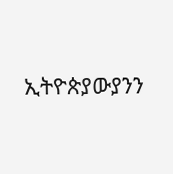ኢትዮጵያውያንን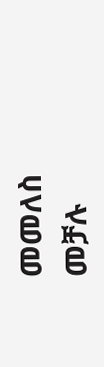መመለስ መቻሉ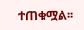ተጠቁሟል፡፡